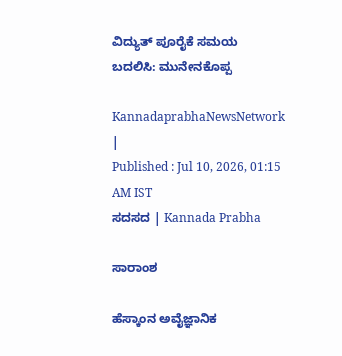ವಿದ್ಯುತ್‌ ಪೂರೈಕೆ ಸಮಯ ಬದಲಿಸಿ: ಮುನೇನಕೊಪ್ಪ

KannadaprabhaNewsNetwork |
Published : Jul 10, 2026, 01:15 AM IST
ಸದಸದ | Kannada Prabha

ಸಾರಾಂಶ

ಹೆಸ್ಕಾಂನ ಅವೈಜ್ಞಾನಿಕ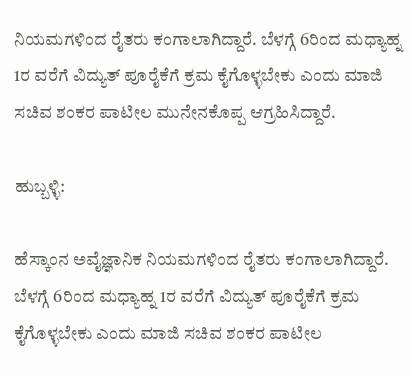ನಿಯಮಗಳಿಂದ ರೈತರು ಕಂಗಾಲಾಗಿದ್ದಾರೆ. ಬೆಳಗ್ಗೆ 6ರಿಂದ ಮಧ್ಯಾಹ್ನ 1ರ ವರೆಗೆ ವಿದ್ಯುತ್‌ ಪೂರೈಕೆಗೆ ಕ್ರಮ ಕೈಗೊಳ್ಳಬೇಕು ಎಂದು ಮಾಜಿ ಸಚಿವ ಶಂಕರ ಪಾಟೀಲ ಮುನೇನಕೊಪ್ಪ ಆಗ್ರಹಿಸಿದ್ದಾರೆ.

ಹುಬ್ಬಳ್ಳಿ:

ಹೆಸ್ಕಾಂನ ಅವೈಜ್ಞಾನಿಕ ನಿಯಮಗಳಿಂದ ರೈತರು ಕಂಗಾಲಾಗಿದ್ದಾರೆ. ಬೆಳಗ್ಗೆ 6ರಿಂದ ಮಧ್ಯಾಹ್ನ 1ರ ವರೆಗೆ ವಿದ್ಯುತ್‌ ಪೂರೈಕೆಗೆ ಕ್ರಮ ಕೈಗೊಳ್ಳಬೇಕು ಎಂದು ಮಾಜಿ ಸಚಿವ ಶಂಕರ ಪಾಟೀಲ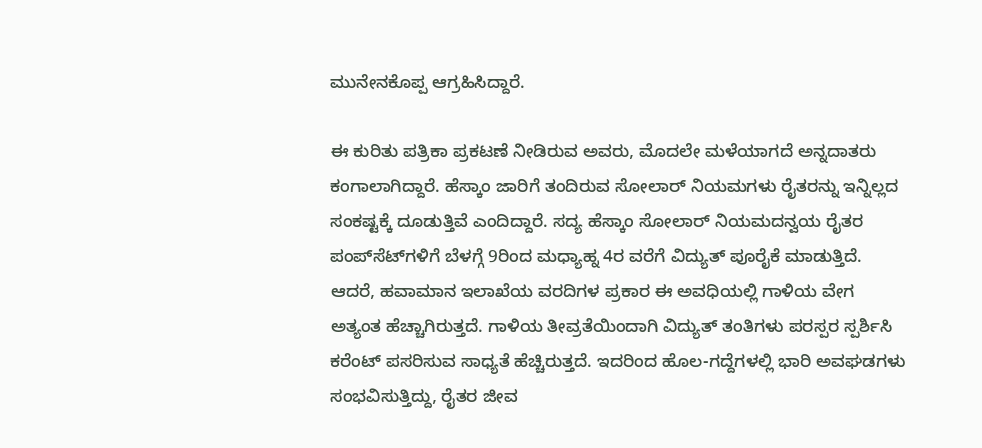ಮುನೇನಕೊಪ್ಪ ಆಗ್ರಹಿಸಿದ್ದಾರೆ.

ಈ ಕುರಿತು ಪತ್ರಿಕಾ ಪ್ರಕಟಣೆ ನೀಡಿರುವ ಅವರು, ಮೊದಲೇ ಮಳೆಯಾಗದೆ ಅನ್ನದಾತರು ಕಂಗಾಲಾಗಿದ್ದಾರೆ. ಹೆಸ್ಕಾಂ ಜಾರಿಗೆ ತಂದಿರುವ ಸೋಲಾರ್ ನಿಯಮಗಳು ರೈತರನ್ನು ಇನ್ನಿಲ್ಲದ ಸಂಕಷ್ಟಕ್ಕೆ ದೂಡುತ್ತಿವೆ ಎಂದಿದ್ದಾರೆ. ಸದ್ಯ ಹೆಸ್ಕಾಂ ಸೋಲಾರ್ ನಿಯಮದನ್ವಯ ರೈತರ ಪಂಪ್‌ಸೆಟ್‌ಗಳಿಗೆ ಬೆಳಗ್ಗೆ 9ರಿಂದ ಮಧ್ಯಾಹ್ನ 4ರ ವರೆಗೆ ವಿದ್ಯುತ್ ಪೂರೈಕೆ ಮಾಡುತ್ತಿದೆ. ಆದರೆ, ಹವಾಮಾನ ಇಲಾಖೆಯ ವರದಿಗಳ ಪ್ರಕಾರ ಈ ಅವಧಿಯಲ್ಲಿ ಗಾಳಿಯ ವೇಗ ಅತ್ಯಂತ ಹೆಚ್ಚಾಗಿರುತ್ತದೆ. ಗಾಳಿಯ ತೀವ್ರತೆಯಿಂದಾಗಿ ವಿದ್ಯುತ್ ತಂತಿಗಳು ಪರಸ್ಪರ ಸ್ಪರ್ಶಿಸಿ ಕರೆಂಟ್ ಪಸರಿಸುವ ಸಾಧ್ಯತೆ ಹೆಚ್ಚಿರುತ್ತದೆ. ಇದರಿಂದ ಹೊಲ-ಗದ್ದೆಗಳಲ್ಲಿ ಭಾರಿ ಅವಘಡಗಳು ಸಂಭವಿಸುತ್ತಿದ್ದು, ರೈತರ ಜೀವ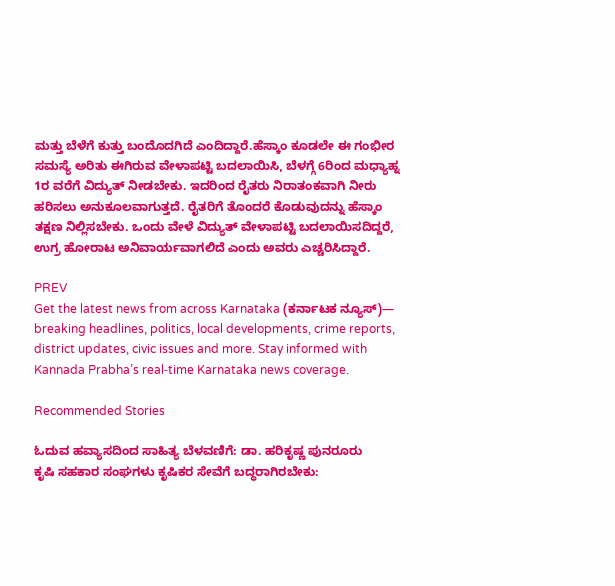ಮತ್ತು ಬೆಳೆಗೆ ಕುತ್ತು ಬಂದೊದಗಿದೆ ಎಂದಿದ್ದಾರೆ.ಹೆಸ್ಕಾಂ ಕೂಡಲೇ ಈ ಗಂಭೀರ ಸಮಸ್ಯೆ ಅರಿತು ಈಗಿರುವ ವೇಳಾಪಟ್ಟಿ ಬದಲಾಯಿಸಿ, ಬೆಳಗ್ಗೆ 6ರಿಂದ ಮಧ್ಯಾಹ್ನ 1ರ ವರೆಗೆ ವಿದ್ಯುತ್ ನೀಡಬೇಕು. ಇದರಿಂದ ರೈತರು ನಿರಾತಂಕವಾಗಿ ನೀರು ಹರಿಸಲು ಅನುಕೂಲವಾಗುತ್ತದೆ. ರೈತರಿಗೆ ತೊಂದರೆ ಕೊಡುವುದನ್ನು ಹೆಸ್ಕಾಂ ತಕ್ಷಣ ನಿಲ್ಲಿಸಬೇಕು. ಒಂದು ವೇಳೆ ವಿದ್ಯುತ್ ವೇಳಾಪಟ್ಟಿ ಬದಲಾಯಿಸದಿದ್ದರೆ, ಉಗ್ರ ಹೋರಾಟ ಅನಿವಾರ್ಯವಾಗಲಿದೆ ಎಂದು ಅವರು ಎಚ್ಚರಿಸಿದ್ದಾರೆ.

PREV
Get the latest news from across Karnataka (ಕರ್ನಾಟಕ ನ್ಯೂಸ್)— breaking headlines, politics, local developments, crime reports, district updates, civic issues and more. Stay informed with Kannada Prabha’s real‑time Karnataka news coverage.

Recommended Stories

ಓದುವ ಹವ್ಯಾಸದಿಂದ ಸಾಹಿತ್ಯ ಬೆಳವಣಿಗೆ: ಡಾ. ಹರಿಕೃಷ್ಣ ಪುನರೂರು
ಕೃಷಿ ಸಹಕಾರ ಸಂಘಗಳು ಕೃಷಿಕರ ಸೇವೆಗೆ ಬದ್ಧರಾಗಿರಬೇಕು: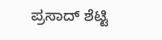ಪ್ರಸಾದ್ ಶೆಟ್ಟಿ